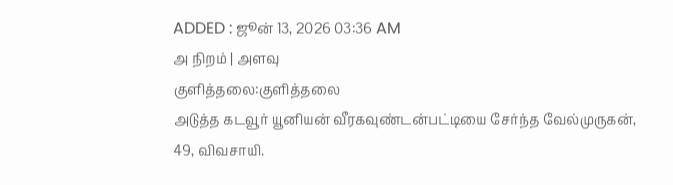ADDED : ஜூன் 13, 2026 03:36 AM
அ நிறம் | அளவு
குளித்தலை:குளித்தலை
அடுத்த கடவூர் யூனியன் வீரகவுண்டன்பட்டியை சேர்ந்த வேல்முருகன்,
49, விவசாயி.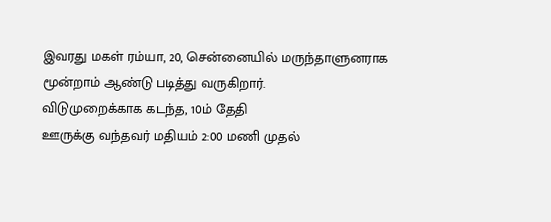இவரது மகள் ரம்யா, 20, சென்னையில் மருந்தாளுனராக
மூன்றாம் ஆண்டு படித்து வருகிறார்.
விடுமுறைக்காக கடந்த, 10ம் தேதி
ஊருக்கு வந்தவர் மதியம் 2:00 மணி முதல்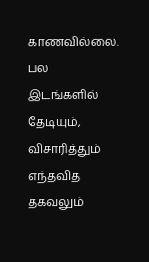காணவில்லை. பல இடங்களில் தேடியும், விசாரித்தும் எந்தவித தகவலும்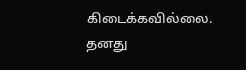கிடைக்கவில்லை. தனது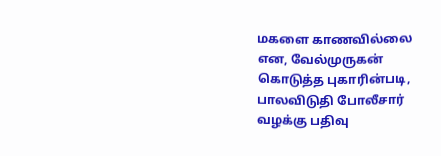மகளை காணவில்லை என, வேல்முருகன் கொடுத்த புகாரின்படி, பாலவிடுதி போலீசார் வழக்கு பதிவு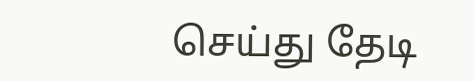செய்து தேடி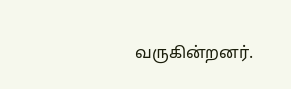வருகின்றனர்.